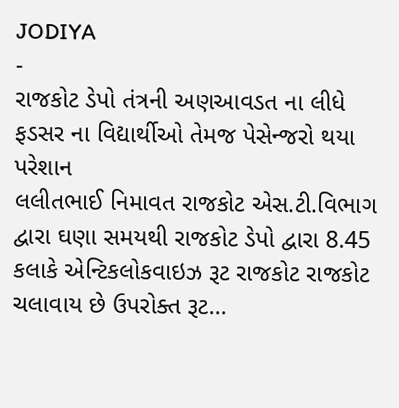JODIYA
-
રાજકોટ ડેપો તંત્રની અણઆવડત ના લીધે ફડસર ના વિદ્યાર્થીઓ તેમજ પેસેન્જરો થયા પરેશાન
લલીતભાઈ નિમાવત રાજકોટ એસ.ટી.વિભાગ દ્વારા ઘણા સમયથી રાજકોટ ડેપો દ્વારા 8.45 કલાકે એન્ટિકલોકવાઇઝ રૂટ રાજકોટ રાજકોટ ચલાવાય છે ઉપરોક્ત રૂટ…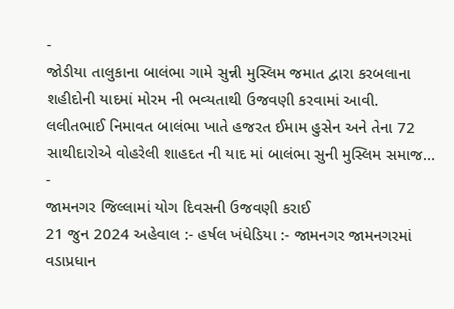-
જોડીયા તાલુકાના બાલંભા ગામે સુન્ની મુસ્લિમ જમાત દ્વારા કરબલાના શહીદોની યાદમાં મોરમ ની ભવ્યતાથી ઉજવણી કરવામાં આવી.
લલીતભાઈ નિમાવત બાલંભા ખાતે હજરત ઈમામ હુસેન અને તેના 72 સાથીદારોએ વોહરેલી શાહદત ની યાદ માં બાલંભા સુની મુસ્લિમ સમાજ…
-
જામનગર જિલ્લામાં યોગ દિવસની ઉજવણી કરાઈ
21 જુન 2024 અહેવાલ :- હર્ષલ ખંધેડિયા :- જામનગર જામનગરમાં વડાપ્રધાન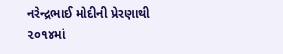નરેન્દ્રભાઈ મોદીની પ્રેરણાથી ૨૦૧૪માં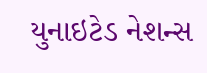યુનાઇટેડ નેશન્સ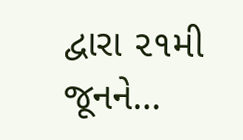દ્વારા ૨૧મી જૂનને…